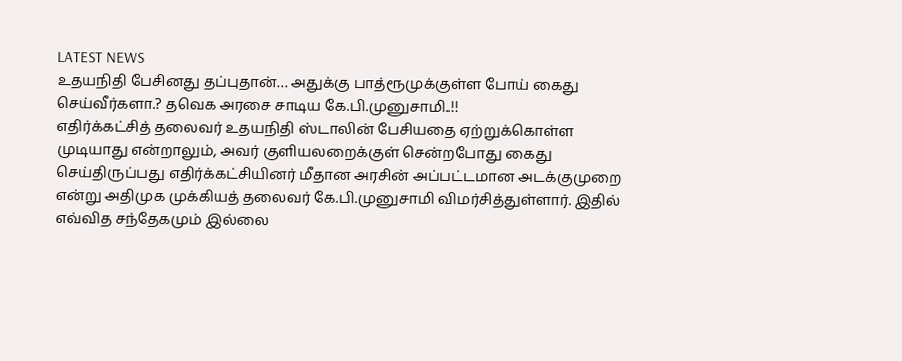LATEST NEWS
உதயநிதி பேசினது தப்புதான்… அதுக்கு பாத்ரூமுக்குள்ள போய் கைது செய்வீர்களா.? தவெக அரசை சாடிய கே.பி.முனுசாமி..!!
எதிர்க்கட்சித் தலைவர் உதயநிதி ஸ்டாலின் பேசியதை ஏற்றுக்கொள்ள முடியாது என்றாலும், அவர் குளியலறைக்குள் சென்றபோது கைது செய்திருப்பது எதிர்க்கட்சியினர் மீதான அரசின் அப்பட்டமான அடக்குமுறை என்று அதிமுக முக்கியத் தலைவர் கே.பி.முனுசாமி விமர்சித்துள்ளார். இதில் எவ்வித சந்தேகமும் இல்லை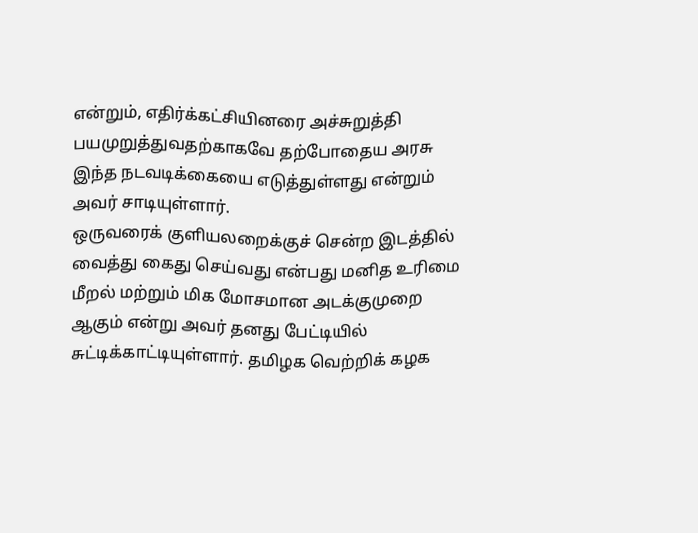என்றும், எதிர்க்கட்சியினரை அச்சுறுத்தி பயமுறுத்துவதற்காகவே தற்போதைய அரசு இந்த நடவடிக்கையை எடுத்துள்ளது என்றும் அவர் சாடியுள்ளார்.
ஒருவரைக் குளியலறைக்குச் சென்ற இடத்தில் வைத்து கைது செய்வது என்பது மனித உரிமை மீறல் மற்றும் மிக மோசமான அடக்குமுறை ஆகும் என்று அவர் தனது பேட்டியில் சுட்டிக்காட்டியுள்ளார். தமிழக வெற்றிக் கழக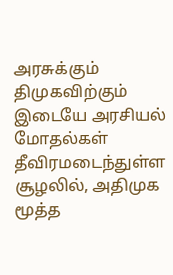அரசுக்கும் திமுகவிற்கும் இடையே அரசியல் மோதல்கள் தீவிரமடைந்துள்ள சூழலில், அதிமுக மூத்த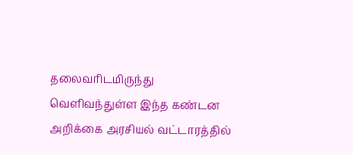தலைவரிடமிருந்து வெளிவந்துள்ள இந்த கண்டன அறிக்கை அரசியல் வட்டாரத்தில்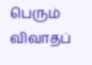பெரும் விவாதப்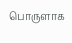பொருளாக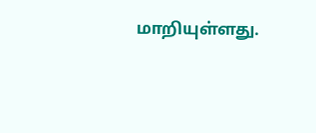மாறியுள்ளது.